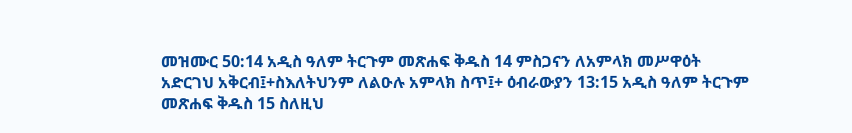መዝሙር 50:14 አዲስ ዓለም ትርጉም መጽሐፍ ቅዱስ 14 ምስጋናን ለአምላክ መሥዋዕት አድርገህ አቅርብ፤+ስእለትህንም ለልዑሉ አምላክ ስጥ፤+ ዕብራውያን 13:15 አዲስ ዓለም ትርጉም መጽሐፍ ቅዱስ 15 ስለዚህ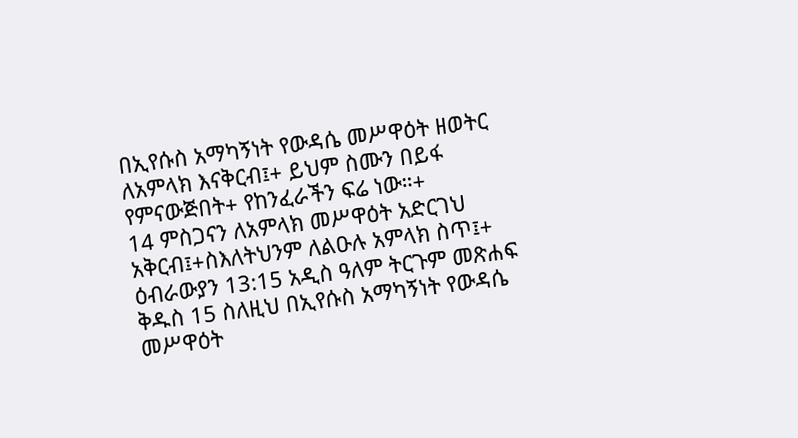በኢየሱስ አማካኝነት የውዳሴ መሥዋዕት ዘወትር ለአምላክ እናቅርብ፤+ ይህም ስሙን በይፋ የምናውጅበት+ የከንፈራችን ፍሬ ነው።+
14 ምስጋናን ለአምላክ መሥዋዕት አድርገህ አቅርብ፤+ስእለትህንም ለልዑሉ አምላክ ስጥ፤+ ዕብራውያን 13:15 አዲስ ዓለም ትርጉም መጽሐፍ ቅዱስ 15 ስለዚህ በኢየሱስ አማካኝነት የውዳሴ መሥዋዕት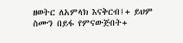ዘወትር ለአምላክ እናቅርብ፤+ ይህም ስሙን በይፋ የምናውጅበት+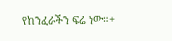የከንፈራችን ፍሬ ነው።+